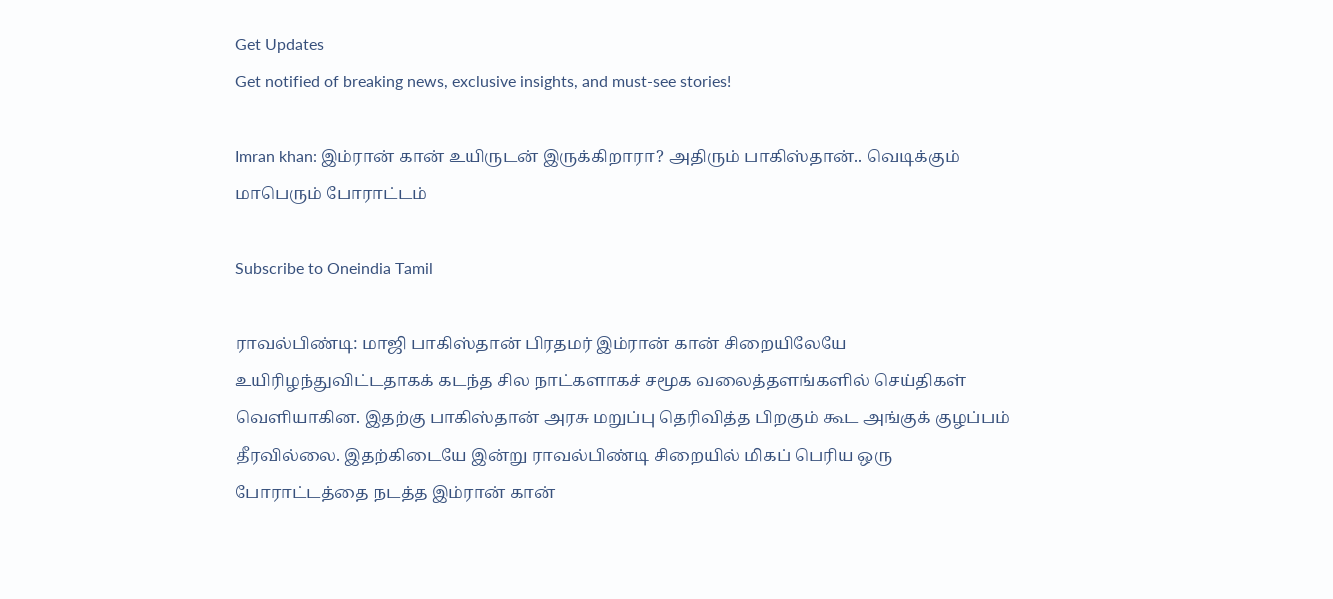Get Updates
Get notified of breaking news, exclusive insights, and must-see stories!

Imran khan: இம்ரான் கான் உயிருடன் இருக்கிறாரா? அதிரும் பாகிஸ்தான்.. வெடிக்கும் மாபெரும் போராட்டம்

Subscribe to Oneindia Tamil

ராவல்பிண்டி: மாஜி பாகிஸ்தான் பிரதமர் இம்ரான் கான் சிறையிலேயே உயிரிழந்துவிட்டதாகக் கடந்த சில நாட்களாகச் சமூக வலைத்தளங்களில் செய்திகள் வெளியாகின. இதற்கு பாகிஸ்தான் அரசு மறுப்பு தெரிவித்த பிறகும் கூட அங்குக் குழப்பம் தீரவில்லை. இதற்கிடையே இன்று ராவல்பிண்டி சிறையில் மிகப் பெரிய ஒரு போராட்டத்தை நடத்த இம்ரான் கான்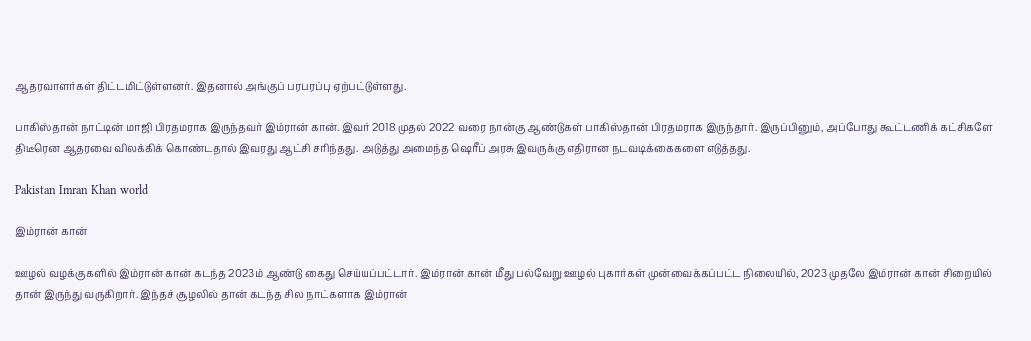ஆதரவாளர்கள் திட்டமிட்டுள்ளனர். இதனால் அங்குப் பரபரப்பு ஏற்பட்டுள்ளது.

பாகிஸ்தான் நாட்டின் மாஜி பிரதமராக இருந்தவர் இம்ரான் கான். இவர் 2018 முதல் 2022 வரை நான்கு ஆண்டுகள் பாகிஸ்தான் பிரதமராக இருந்தார். இருப்பினும், அப்போது கூட்டணிக் கட்சிகளே திடீரென ஆதரவை விலக்கிக் கொண்டதால் இவரது ஆட்சி சரிந்தது. அடுத்து அமைந்த ஷெரீப் அரசு இவருக்கு எதிரான நடவடிக்கைகளை எடுத்தது.

Pakistan Imran Khan world

இம்ரான் கான்

ஊழல் வழக்குகளில் இம்ரான் கான் கடந்த 2023ம் ஆண்டு கைது செய்யப்பட்டார். இம்ரான் கான் மீது பல்வேறு ஊழல் புகார்கள் முன்வைக்கப்பட்ட நிலையில், 2023 முதலே இம்ரான் கான் சிறையில் தான் இருந்து வருகிறார். இந்தச் சூழலில் தான் கடந்த சில நாட்களாக இம்ரான்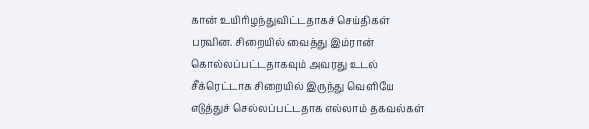கான் உயிரிழந்துவிட்டதாகச் செய்திகள் பரவின. சிறையில் வைத்து இம்ரான் கொல்லப்பட்டதாகவும் அவரது உடல் சீக்ரெட்டாக சிறையில் இருந்து வெளியே எடுத்துச் செல்லப்பட்டதாக எல்லாம் தகவல்கள்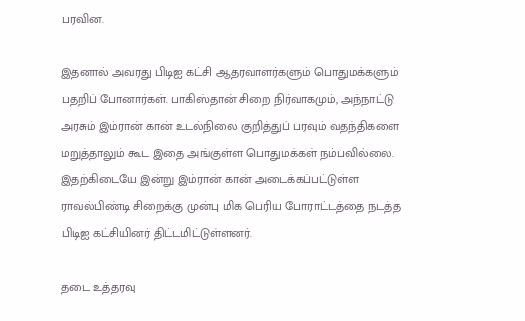பரவின.

இதனால் அவரது பிடிஐ கட்சி ஆதரவாளர்களும் பொதுமக்களும் பதறிப் போனார்கள். பாகிஸ்தான் சிறை நிர்வாகமும், அந்நாட்டு அரசும் இம்ரான் கான் உடல்நிலை குறித்துப் பரவும் வதந்திகளை மறுத்தாலும் கூட இதை அங்குள்ள பொதுமக்கள் நம்பவில்லை. இதற்கிடையே இன்று இம்ரான் கான் அடைக்கப்பட்டுள்ள ராவல்பிண்டி சிறைக்கு முன்பு மிக பெரிய போராட்டத்தை நடத்த பிடிஐ கட்சியினர் திட்டமிட்டுள்ளனர்.

தடை உத்தரவு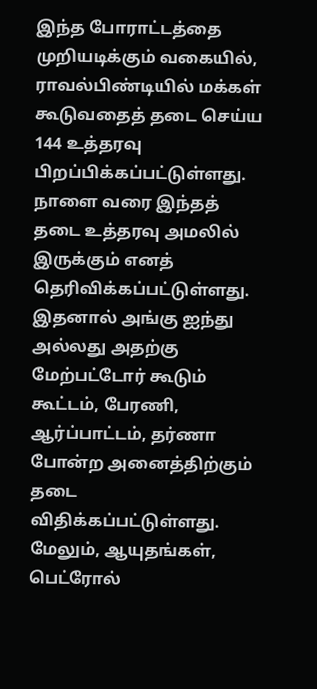இந்த போராட்டத்தை முறியடிக்கும் வகையில், ராவல்பிண்டியில் மக்கள் கூடுவதைத் தடை செய்ய 144 உத்தரவு பிறப்பிக்கப்பட்டுள்ளது. நாளை வரை இந்தத் தடை உத்தரவு அமலில் இருக்கும் எனத் தெரிவிக்கப்பட்டுள்ளது. இதனால் அங்கு ஐந்து அல்லது அதற்கு மேற்பட்டோர் கூடும் கூட்டம், பேரணி, ஆர்ப்பாட்டம், தர்ணா போன்ற அனைத்திற்கும் தடை விதிக்கப்பட்டுள்ளது. மேலும், ஆயுதங்கள், பெட்ரோல்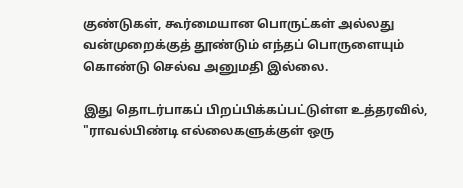குண்டுகள், கூர்மையான பொருட்கள் அல்லது வன்முறைக்குத் தூண்டும் எந்தப் பொருளையும் கொண்டு செல்வ அனுமதி இல்லை.

இது தொடர்பாகப் பிறப்பிக்கப்பட்டுள்ள உத்தரவில், "ராவல்பிண்டி எல்லைகளுக்குள் ஒரு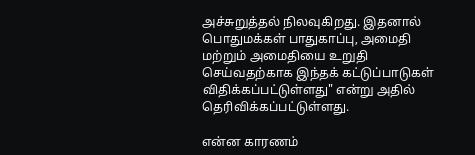அச்சுறுத்தல் நிலவுகிறது. இதனால் பொதுமக்கள் பாதுகாப்பு, அமைதி மற்றும் அமைதியை உறுதி செய்வதற்காக இந்தக் கட்டுப்பாடுகள் விதிக்கப்பட்டுள்ளது" என்று அதில் தெரிவிக்கப்பட்டுள்ளது.

என்ன காரணம்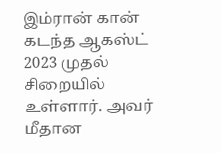இம்ரான் கான் கடந்த ஆகஸ்ட் 2023 முதல் சிறையில் உள்ளார். அவர் மீதான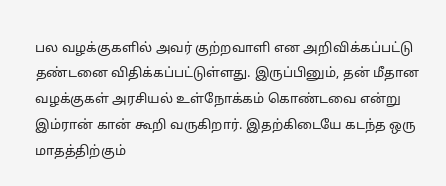பல வழக்குகளில் அவர் குற்றவாளி என அறிவிக்கப்பட்டு தண்டனை விதிக்கப்பட்டுள்ளது. இருப்பினும், தன் மீதான வழக்குகள் அரசியல் உள்நோக்கம் கொண்டவை என்று இம்ரான் கான் கூறி வருகிறார். இதற்கிடையே கடந்த ஒரு மாதத்திற்கும்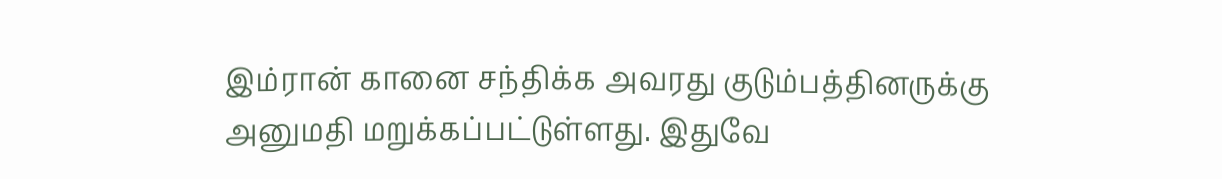இம்ரான் கானை சந்திக்க அவரது குடும்பத்தினருக்கு அனுமதி மறுக்கப்பட்டுள்ளது. இதுவே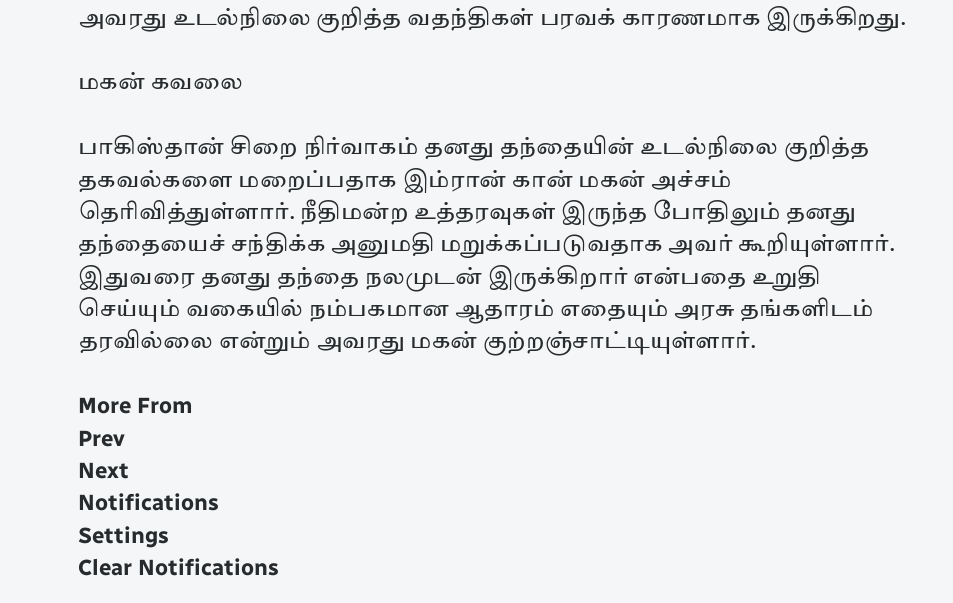அவரது உடல்நிலை குறித்த வதந்திகள் பரவக் காரணமாக இருக்கிறது.

மகன் கவலை

பாகிஸ்தான் சிறை நிர்வாகம் தனது தந்தையின் உடல்நிலை குறித்த தகவல்களை மறைப்பதாக இம்ரான் கான் மகன் அச்சம் தெரிவித்துள்ளார். நீதிமன்ற உத்தரவுகள் இருந்த போதிலும் தனது தந்தையைச் சந்திக்க அனுமதி மறுக்கப்படுவதாக அவர் கூறியுள்ளார். இதுவரை தனது தந்தை நலமுடன் இருக்கிறார் என்பதை உறுதி செய்யும் வகையில் நம்பகமான ஆதாரம் எதையும் அரசு தங்களிடம் தரவில்லை என்றும் அவரது மகன் குற்றஞ்சாட்டியுள்ளார்.

More From
Prev
Next
Notifications
Settings
Clear Notifications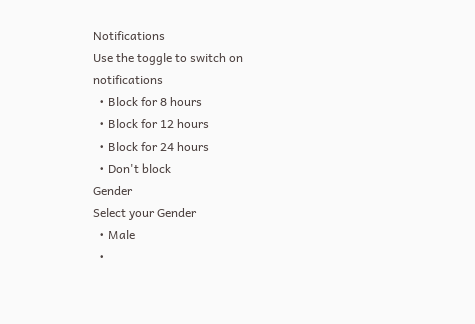Notifications
Use the toggle to switch on notifications
  • Block for 8 hours
  • Block for 12 hours
  • Block for 24 hours
  • Don't block
Gender
Select your Gender
  • Male
  •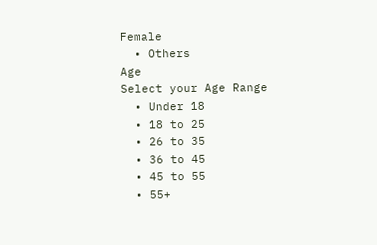Female
  • Others
Age
Select your Age Range
  • Under 18
  • 18 to 25
  • 26 to 35
  • 36 to 45
  • 45 to 55
  • 55+